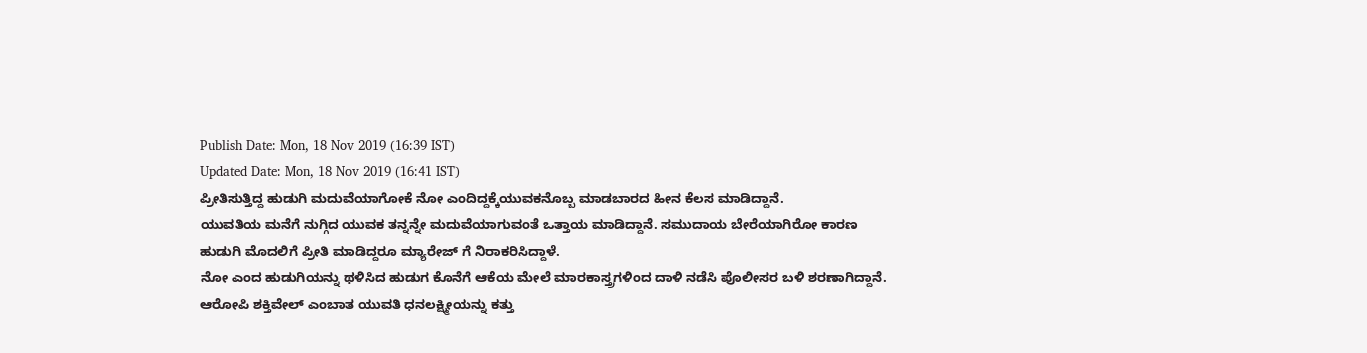Publish Date: Mon, 18 Nov 2019 (16:39 IST)
Updated Date: Mon, 18 Nov 2019 (16:41 IST)
ಪ್ರೀತಿಸುತ್ತಿದ್ದ ಹುಡುಗಿ ಮದುವೆಯಾಗೋಕೆ ನೋ ಎಂದಿದ್ದಕ್ಕೆಯುವಕನೊಬ್ಬ ಮಾಡಬಾರದ ಹೀನ ಕೆಲಸ ಮಾಡಿದ್ದಾನೆ.
ಯುವತಿಯ ಮನೆಗೆ ನುಗ್ಗಿದ ಯುವಕ ತನ್ನನ್ನೇ ಮದುವೆಯಾಗುವಂತೆ ಒತ್ತಾಯ ಮಾಡಿದ್ದಾನೆ. ಸಮುದಾಯ ಬೇರೆಯಾಗಿರೋ ಕಾರಣ ಹುಡುಗಿ ಮೊದಲಿಗೆ ಪ್ರೀತಿ ಮಾಡಿದ್ದರೂ ಮ್ಯಾರೇಜ್ ಗೆ ನಿರಾಕರಿಸಿದ್ದಾಳೆ.
ನೋ ಎಂದ ಹುಡುಗಿಯನ್ನು ಥಳಿಸಿದ ಹುಡುಗ ಕೊನೆಗೆ ಆಕೆಯ ಮೇಲೆ ಮಾರಕಾಸ್ತ್ರಗಳಿಂದ ದಾಳಿ ನಡೆಸಿ ಪೊಲೀಸರ ಬಳಿ ಶರಣಾಗಿದ್ದಾನೆ.
ಆರೋಪಿ ಶಕ್ತಿವೇಲ್ ಎಂಬಾತ ಯುವತಿ ಧನಲಕ್ಷ್ಮೀಯನ್ನು ಕತ್ತು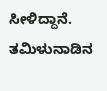ಸೀಳಿದ್ದಾನೆ. ತಮಿಳುನಾಡಿನ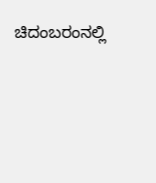ಚಿದಂಬರಂನಲ್ಲಿ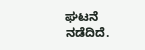ಘಟನೆ ನಡೆದಿದೆ.